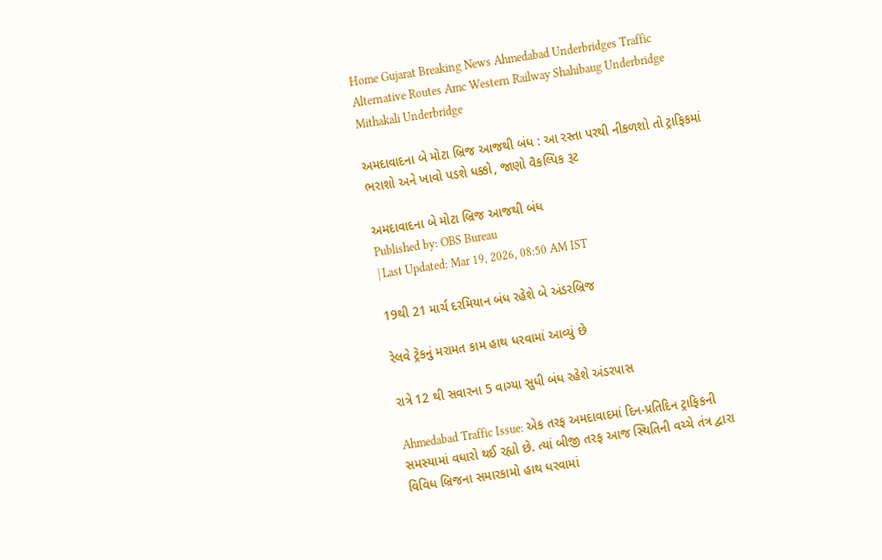Home Gujarat Breaking News Ahmedabad Underbridges Traffic Alternative Routes Amc Western Railway Shahibaug Underbridge Mithakali Underbridge

અમદાવાદના બે મોટા બ્રિજ આજથી બંધ : આ રસ્તા પરથી નીકળશો તો ટ્રાફિકમાં ભરાશો અને ખાવો પડશે ધક્કો, જાણો વૈકલ્પિક રૂટ

અમદાવાદના બે મોટા બ્રિજ આજથી બંધ
Published by: OBS Bureau
| Last Updated: Mar 19, 2026, 08:50 AM IST

19થી 21 માર્ચ દરમિયાન બંધ રહેશે બે અંડરબ્રિજ

રેલવે ટ્રેકનું મરામત કામ હાથ ધરવામાં આવ્યું છે

રાત્રે 12 થી સવારના 5 વાગ્યા સુધી બંધ રહેશે અંડરપાસ

Ahmedabad Traffic Issue: એક તરફ અમદાવાદમાં દિન-પ્રતિદિન ટ્રાફિકની સમસ્યામાં વધારો થઈ રહ્યો છે. ત્યાં બીજી તરફ આજ સ્થિતિની વચ્ચે તંત્ર દ્વારા વિવિધ બ્રિજના સમારકામો હાથ ધરવામાં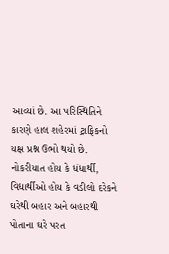આવ્યાં છે. આ પરિસ્થિતિને કારણે હાલ શહેરમાં ટ્રાફિકનો યક્ષ પ્રશ્ન ઉભો થયો છે. નોકરીયાત હોય કે ધંધાર્થી, વિદ્યાર્થીઓ હોય કે વડીલો દરેકને ઘરેથી બહાર અને બહારથી પોતાના ઘરે પરત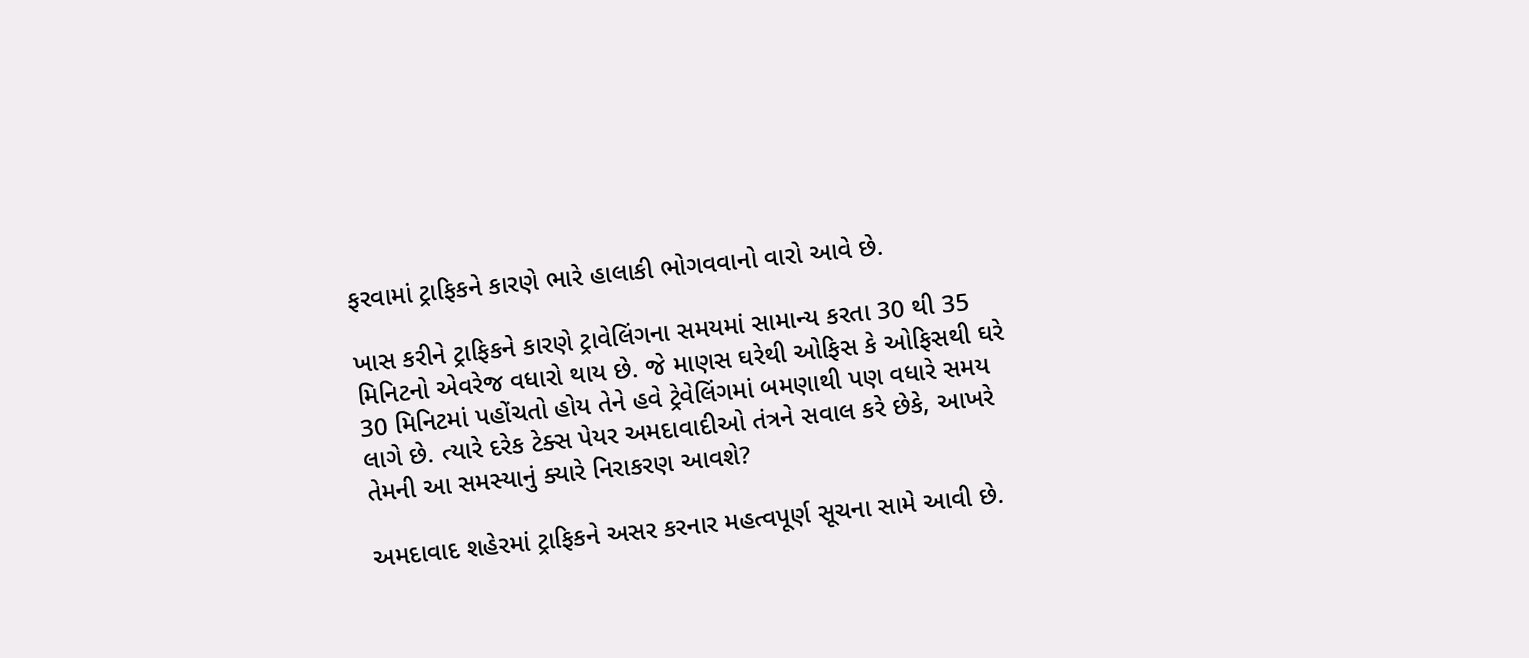ફરવામાં ટ્રાફિકને કારણે ભારે હાલાકી ભોગવવાનો વારો આવે છે.

ખાસ કરીને ટ્રાફિકને કારણે ટ્રાવેલિંગના સમયમાં સામાન્ય કરતા 30 થી 35 મિનિટનો એવરેજ વધારો થાય છે. જે માણસ ઘરેથી ઓફિસ કે ઓફિસથી ઘરે 30 મિનિટમાં પહોંચતો હોય તેને હવે ટ્રેવેલિંગમાં બમણાથી પણ વધારે સમય લાગે છે. ત્યારે દરેક ટેક્સ પેયર અમદાવાદીઓ તંત્રને સવાલ કરે છેકે, આખરે તેમની આ સમસ્યાનું ક્યારે નિરાકરણ આવશે?

અમદાવાદ શહેરમાં ટ્રાફિકને અસર કરનાર મહત્વપૂર્ણ સૂચના સામે આવી છે.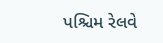પશ્ચિમ રેલવે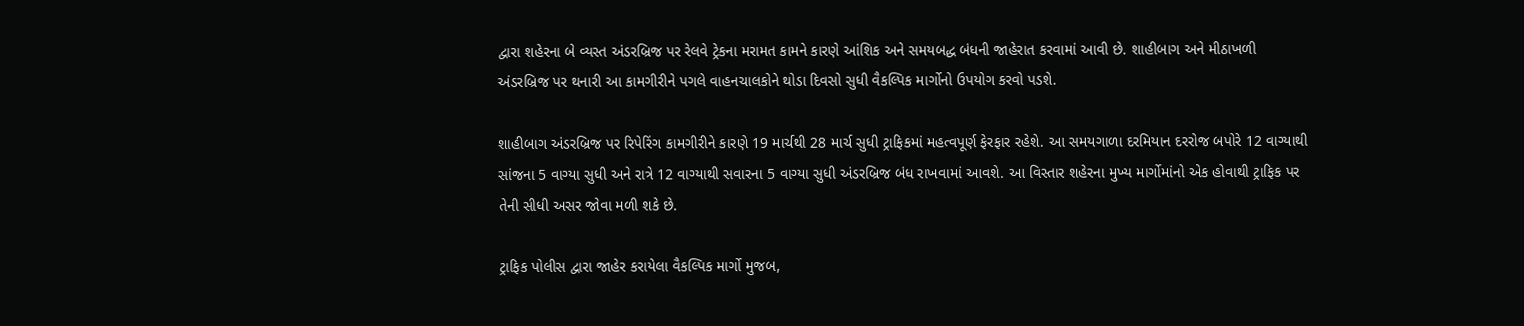દ્વારા શહેરના બે વ્યસ્ત અંડરબ્રિજ પર રેલવે ટ્રેકના મરામત કામને કારણે આંશિક અને સમયબદ્ધ બંધની જાહેરાત કરવામાં આવી છે. શાહીબાગ અને મીઠાખળી અંડરબ્રિજ પર થનારી આ કામગીરીને પગલે વાહનચાલકોને થોડા દિવસો સુધી વૈકલ્પિક માર્ગોનો ઉપયોગ કરવો પડશે.

શાહીબાગ અંડરબ્રિજ પર રિપેરિંગ કામગીરીને કારણે 19 માર્ચથી 28 માર્ચ સુધી ટ્રાફિકમાં મહત્વપૂર્ણ ફેરફાર રહેશે. આ સમયગાળા દરમિયાન દરરોજ બપોરે 12 વાગ્યાથી સાંજના 5 વાગ્યા સુધી અને રાત્રે 12 વાગ્યાથી સવારના 5 વાગ્યા સુધી અંડરબ્રિજ બંધ રાખવામાં આવશે. આ વિસ્તાર શહેરના મુખ્ય માર્ગોમાંનો એક હોવાથી ટ્રાફિક પર તેની સીધી અસર જોવા મળી શકે છે.

ટ્રાફિક પોલીસ દ્વારા જાહેર કરાયેલા વૈકલ્પિક માર્ગો મુજબ,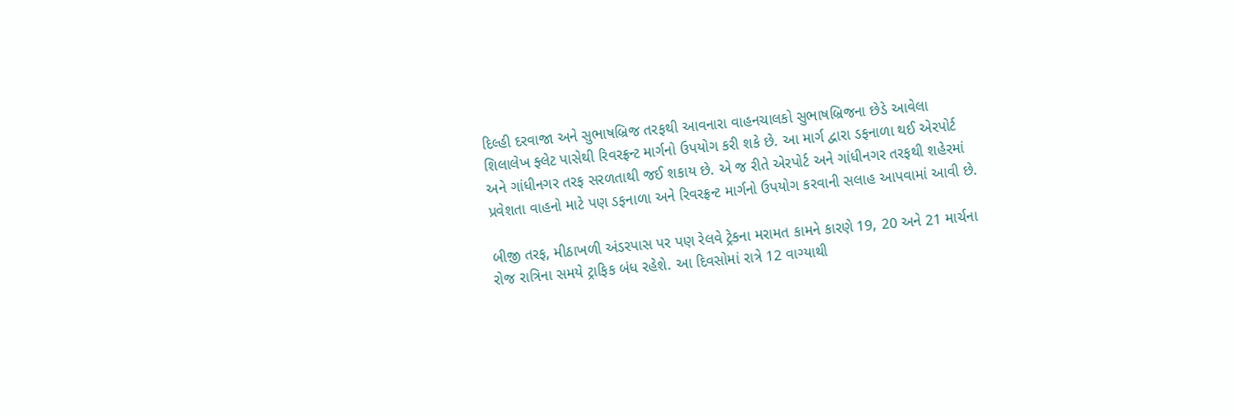દિલ્હી દરવાજા અને સુભાષબ્રિજ તરફથી આવનારા વાહનચાલકો સુભાષબ્રિજના છેડે આવેલા શિલાલેખ ફ્લેટ પાસેથી રિવરફ્રન્ટ માર્ગનો ઉપયોગ કરી શકે છે. આ માર્ગ દ્વારા ડફનાળા થઈ એરપોર્ટ અને ગાંધીનગર તરફ સરળતાથી જઈ શકાય છે. એ જ રીતે એરપોર્ટ અને ગાંધીનગર તરફથી શહેરમાં પ્રવેશતા વાહનો માટે પણ ડફનાળા અને રિવરફ્રન્ટ માર્ગનો ઉપયોગ કરવાની સલાહ આપવામાં આવી છે.

બીજી તરફ, મીઠાખળી અંડરપાસ પર પણ રેલવે ટ્રેકના મરામત કામને કારણે 19, 20 અને 21 માર્ચના રોજ રાત્રિના સમયે ટ્રાફિક બંધ રહેશે. આ દિવસોમાં રાત્રે 12 વાગ્યાથી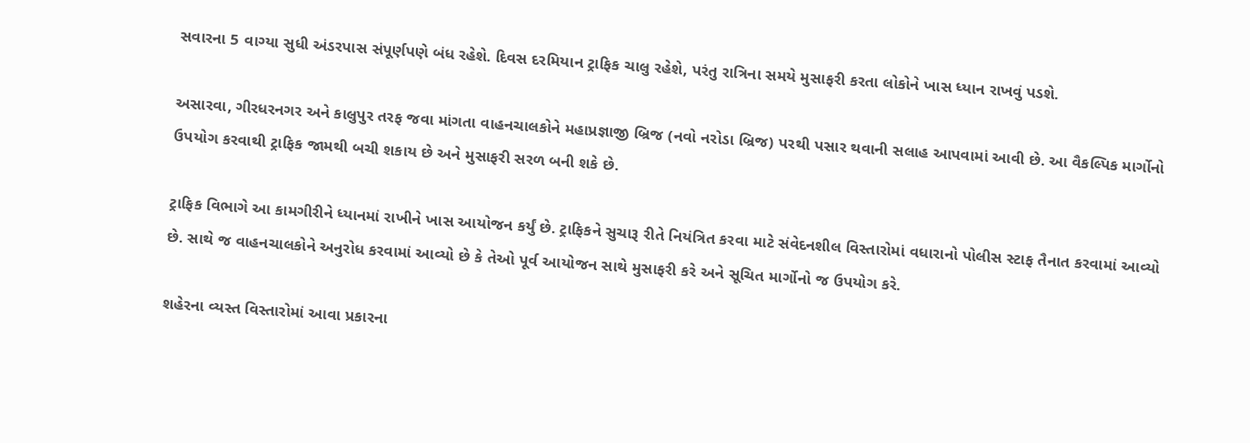સવારના 5 વાગ્યા સુધી અંડરપાસ સંપૂર્ણપણે બંધ રહેશે. દિવસ દરમિયાન ટ્રાફિક ચાલુ રહેશે, પરંતુ રાત્રિના સમયે મુસાફરી કરતા લોકોને ખાસ ધ્યાન રાખવું પડશે.

અસારવા, ગીરધરનગર અને કાલુપુર તરફ જવા માંગતા વાહનચાલકોને મહાપ્રજ્ઞાજી બ્રિજ (નવો નરોડા બ્રિજ) પરથી પસાર થવાની સલાહ આપવામાં આવી છે. આ વૈકલ્પિક માર્ગોનો ઉપયોગ કરવાથી ટ્રાફિક જામથી બચી શકાય છે અને મુસાફરી સરળ બની શકે છે.

ટ્રાફિક વિભાગે આ કામગીરીને ધ્યાનમાં રાખીને ખાસ આયોજન કર્યું છે. ટ્રાફિકને સુચારૂ રીતે નિયંત્રિત કરવા માટે સંવેદનશીલ વિસ્તારોમાં વધારાનો પોલીસ સ્ટાફ તૈનાત કરવામાં આવ્યો છે. સાથે જ વાહનચાલકોને અનુરોધ કરવામાં આવ્યો છે કે તેઓ પૂર્વ આયોજન સાથે મુસાફરી કરે અને સૂચિત માર્ગોનો જ ઉપયોગ કરે.

શહેરના વ્યસ્ત વિસ્તારોમાં આવા પ્રકારના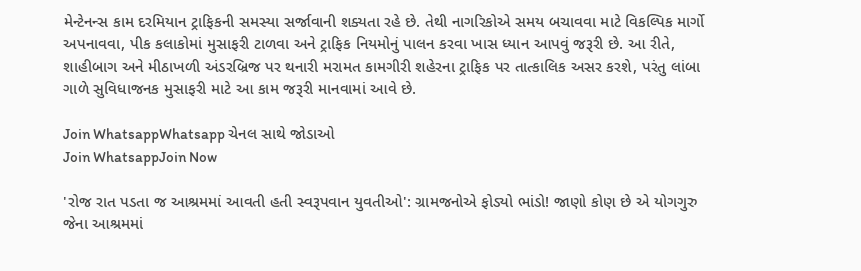મેન્ટેનન્સ કામ દરમિયાન ટ્રાફિકની સમસ્યા સર્જાવાની શક્યતા રહે છે. તેથી નાગરિકોએ સમય બચાવવા માટે વિકલ્પિક માર્ગો અપનાવવા, પીક કલાકોમાં મુસાફરી ટાળવા અને ટ્રાફિક નિયમોનું પાલન કરવા ખાસ ધ્યાન આપવું જરૂરી છે. આ રીતે, શાહીબાગ અને મીઠાખળી અંડરબ્રિજ પર થનારી મરામત કામગીરી શહેરના ટ્રાફિક પર તાત્કાલિક અસર કરશે, પરંતુ લાંબા ગાળે સુવિધાજનક મુસાફરી માટે આ કામ જરૂરી માનવામાં આવે છે.

Join WhatsappWhatsapp ચેનલ સાથે જોડાઓ
Join WhatsappJoin Now

'રોજ રાત પડતા જ આશ્રમમાં આવતી હતી સ્વરૂપવાન યુવતીઓ': ગ્રામજનોએ ફોડ્યો ભાંડો! જાણો કોણ છે એ યોગગુરુ જેના આશ્રમમાં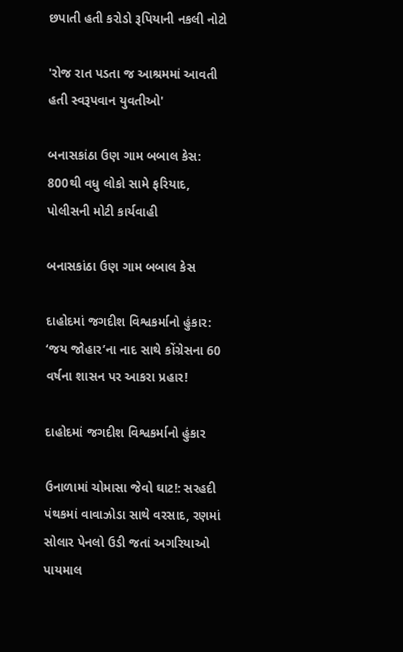છપાતી હતી કરોડો રૂપિયાની નકલી નોટો

'રોજ રાત પડતા જ આશ્રમમાં આવતી હતી સ્વરૂપવાન યુવતીઓ'

બનાસકાંઠા ઉણ ગામ બબાલ કેસ: 800થી વધુ લોકો સામે ફરિયાદ, પોલીસની મોટી કાર્યવાહી

બનાસકાંઠા ઉણ ગામ બબાલ કેસ

દાહોદમાં જગદીશ વિશ્વકર્માનો હુંકાર: ‘જય જોહાર’ના નાદ સાથે કોંગ્રેસના 60 વર્ષના શાસન પર આકરા પ્રહાર!

દાહોદમાં જગદીશ વિશ્વકર્માનો હુંકાર

ઉનાળામાં ચોમાસા જેવો ઘાટ!: સરહદી પંથકમાં વાવાઝોડા સાથે વરસાદ, રણમાં સોલાર પેનલો ઉડી જતાં અગરિયાઓ પાયમાલ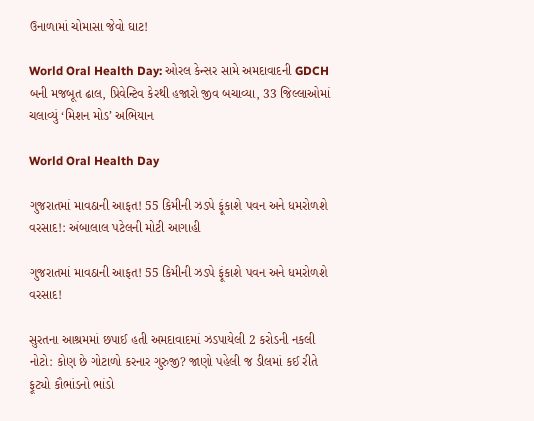ઉનાળામાં ચોમાસા જેવો ઘાટ!

World Oral Health Day: ઓરલ કેન્સર સામે અમદાવાદની GDCH બની મજબૂત ઢાલ, પ્રિવેન્ટિવ કેરથી હજારો જીવ બચાવ્યા, 33 જિલ્લાઓમાં ચલાવ્યું ‘મિશન મોડ’ અભિયાન

World Oral Health Day

ગુજરાતમાં માવઠાની આફત! 55 કિમીની ઝડપે ફૂંકાશે પવન અને ધમરોળશે વરસાદ!: અંબાલાલ પટેલની મોટી આગાહી

ગુજરાતમાં માવઠાની આફત! 55 કિમીની ઝડપે ફૂંકાશે પવન અને ધમરોળશે વરસાદ!

સુરતના આશ્રમમાં છપાઈ હતી અમદાવાદમાં ઝડપાયેલી 2 કરોડની નકલી નોટો: કોણ છે ગોટાળો કરનાર ગુરુજી? જાણો પહેલી જ ડીલમાં કઈ રીતે ફૂટ્યો કૌભાંડનો ભાંડો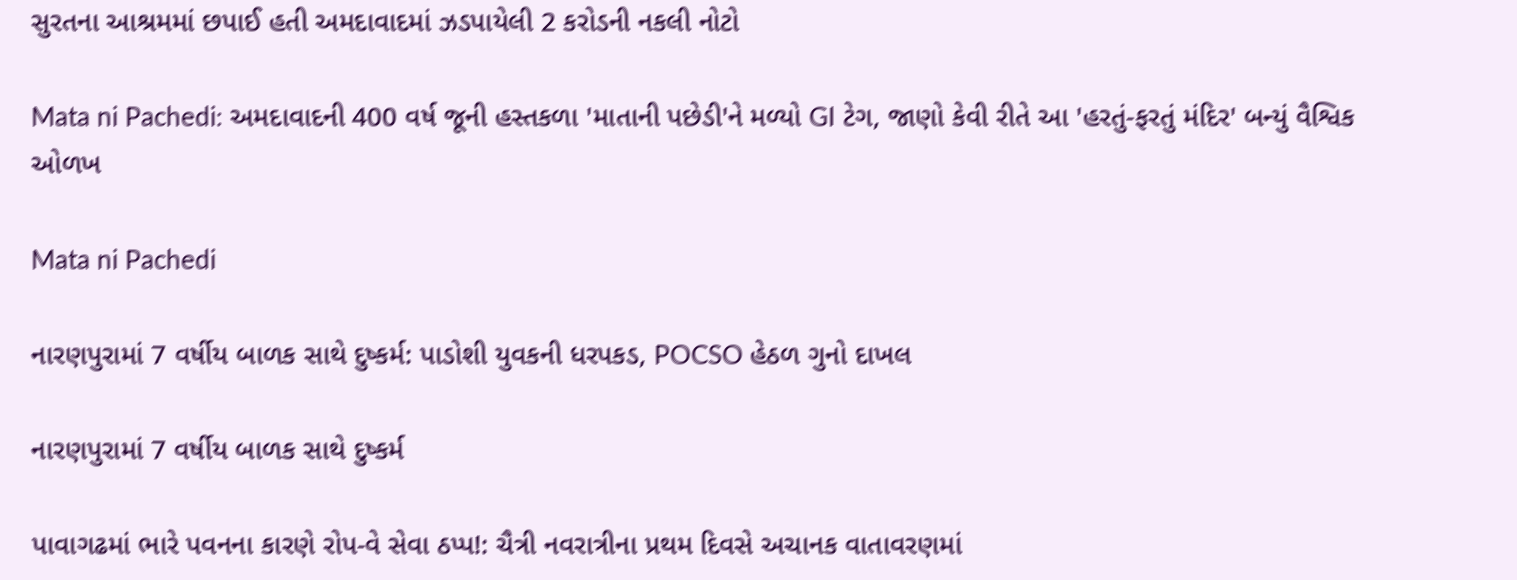સુરતના આશ્રમમાં છપાઈ હતી અમદાવાદમાં ઝડપાયેલી 2 કરોડની નકલી નોટો

Mata ni Pachedi: અમદાવાદની 400 વર્ષ જૂની હસ્તકળા 'માતાની પછેડી'ને મળ્યો GI ટેગ, જાણો કેવી રીતે આ 'હરતું-ફરતું મંદિર' બન્યું વૈશ્વિક ઓળખ

Mata ni Pachedi

નારણપુરામાં 7 વર્ષીય બાળક સાથે દુષ્કર્મ: પાડોશી યુવકની ધરપકડ, POCSO હેઠળ ગુનો દાખલ

નારણપુરામાં 7 વર્ષીય બાળક સાથે દુષ્કર્મ

પાવાગઢમાં ભારે પવનના કારણે રોપ-વે સેવા ઠપ્પ!: ચૈત્રી નવરાત્રીના પ્રથમ દિવસે અચાનક વાતાવરણમાં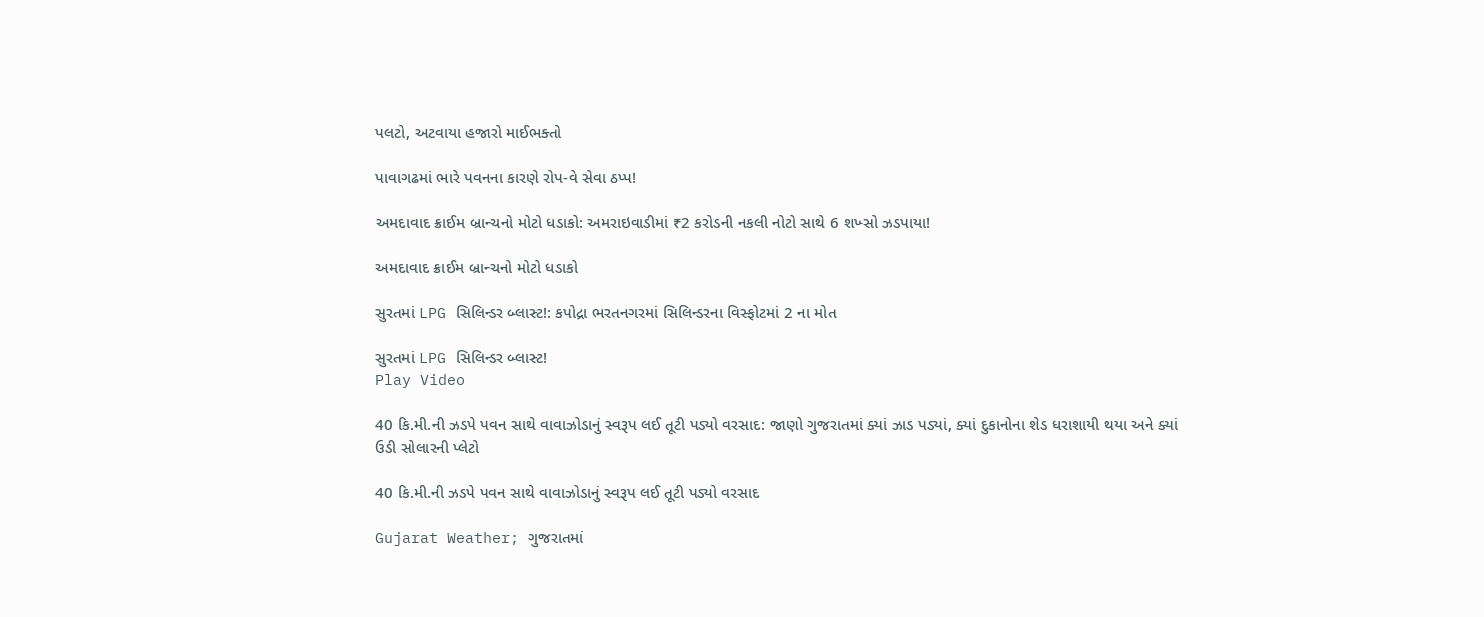પલટો, અટવાયા હજારો માઈભક્તો

પાવાગઢમાં ભારે પવનના કારણે રોપ-વે સેવા ઠપ્પ!

અમદાવાદ ક્રાઈમ બ્રાન્ચનો મોટો ધડાકો: અમરાઇવાડીમાં ₹2 કરોડની નકલી નોટો સાથે 6 શખ્સો ઝડપાયા!

અમદાવાદ ક્રાઈમ બ્રાન્ચનો મોટો ધડાકો

સુરતમાં LPG સિલિન્ડર બ્લાસ્ટ!: કપોદ્રા ભરતનગરમાં સિલિન્ડરના વિસ્ફોટમાં 2 ના મોત

સુરતમાં LPG સિલિન્ડર બ્લાસ્ટ!
Play Video

40 કિ.મી.ની ઝડપે પવન સાથે વાવાઝોડાનું સ્વરૂપ લઈ તૂટી પડ્યો વરસાદ: જાણો ગુજરાતમાં ક્યાં ઝાડ પડ્યાં, ક્યાં દુકાનોના શેડ ધરાશાયી થયા અને ક્યાં ઉડી સોલારની પ્લેટો

40 કિ.મી.ની ઝડપે પવન સાથે વાવાઝોડાનું સ્વરૂપ લઈ તૂટી પડ્યો વરસાદ

Gujarat Weather; ગુજરાતમાં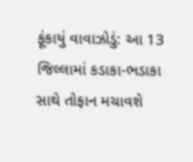ફૂંકાયું વાવાઝોડું: આ 13 જિલ્લામાં કડાકા-ભડાકા સાથે તોફાન મચાવશે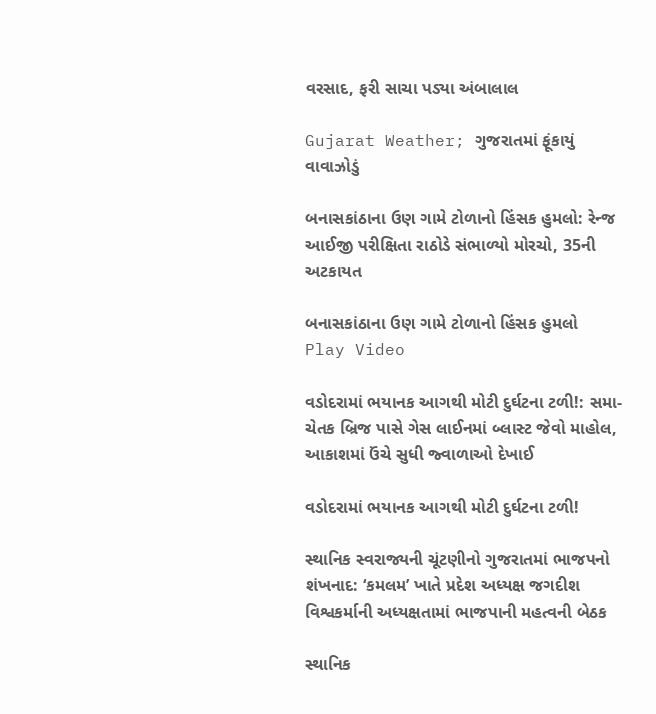વરસાદ, ફરી સાચા પડ્યા અંબાલાલ

Gujarat Weather; ગુજરાતમાં ફૂંકાયું વાવાઝોડું

બનાસકાંઠાના ઉણ ગામે ટોળાનો હિંસક હુમલો: રેન્જ આઈજી પરીક્ષિતા રાઠોડે સંભાળ્યો મોરચો, 35ની અટકાયત

બનાસકાંઠાના ઉણ ગામે ટોળાનો હિંસક હુમલો
Play Video

વડોદરામાં ભયાનક આગથી મોટી દુર્ઘટના ટળી!: સમા-ચેતક બ્રિજ પાસે ગેસ લાઈનમાં બ્લાસ્ટ જેવો માહોલ, આકાશમાં ઉંચે સુધી જ્વાળાઓ દેખાઈ

વડોદરામાં ભયાનક આગથી મોટી દુર્ઘટના ટળી!

સ્થાનિક સ્વરાજ્યની ચૂંટણીનો ગુજરાતમાં ભાજપનો શંખનાદ: ‘કમલમ’ ખાતે પ્રદેશ અધ્યક્ષ જગદીશ વિશ્વકર્માની અધ્યક્ષતામાં ભાજપાની મહત્વની બેઠક

સ્થાનિક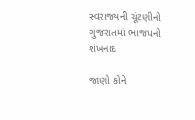સ્વરાજ્યની ચૂંટણીનો ગુજરાતમાં ભાજપનો શંખનાદ

જાણો કોને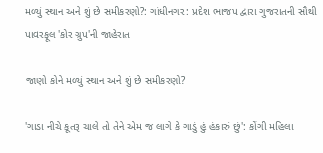મળ્યું સ્થાન અને શું છે સમીકરણો?: ગાંધીનગર: પ્રદેશ ભાજપ દ્વારા ગુજરાતની સૌથી પાવરફૂલ 'કોર ગ્રુપ'ની જાહેરાત

જાણો કોને મળ્યું સ્થાન અને શું છે સમીકરણો?

'ગાડા નીચે કૂતરૂ ચાલે તો તેને એમ જ લાગે કે ગાડું હું હંકારું છું': કોંગી મહિલા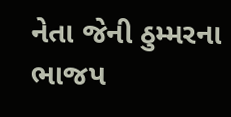નેતા જેની ઠુમ્મરના ભાજપ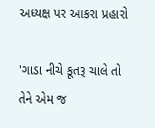અધ્યક્ષ પર આકરા પ્રહારો

'ગાડા નીચે કૂતરૂ ચાલે તો તેને એમ જ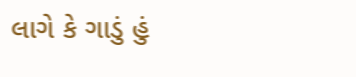લાગે કે ગાડું હું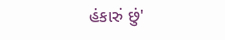હંકારું છું'